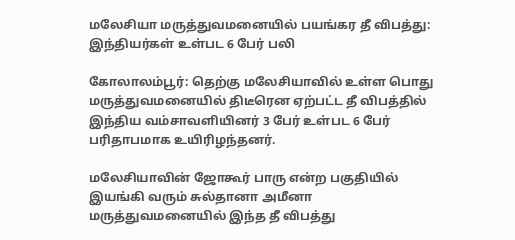மலேசியா மருத்துவமனையில் பயங்கர தீ விபத்து: இந்தியர்கள் உள்பட 6 பேர் பலி

கோலாலம்பூர்: தெற்கு மலேசியாவில் உள்ள பொது மருத்துவமனையில் திடீரென ஏற்பட்ட தீ விபத்தில் இந்திய வம்சாவளியினர் 3 பேர் உள்பட 6 பேர் பரிதாபமாக உயிரிழந்தனர்.

மலேசியாவின் ஜோகூர் பாரு என்ற பகுதியில் இயங்கி வரும் சுல்தானா அமீனா மருத்துவமனையில் இந்த தீ விபத்து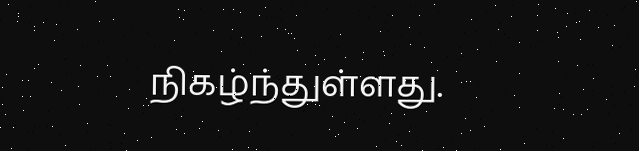நிகழ்ந்துள்ளது.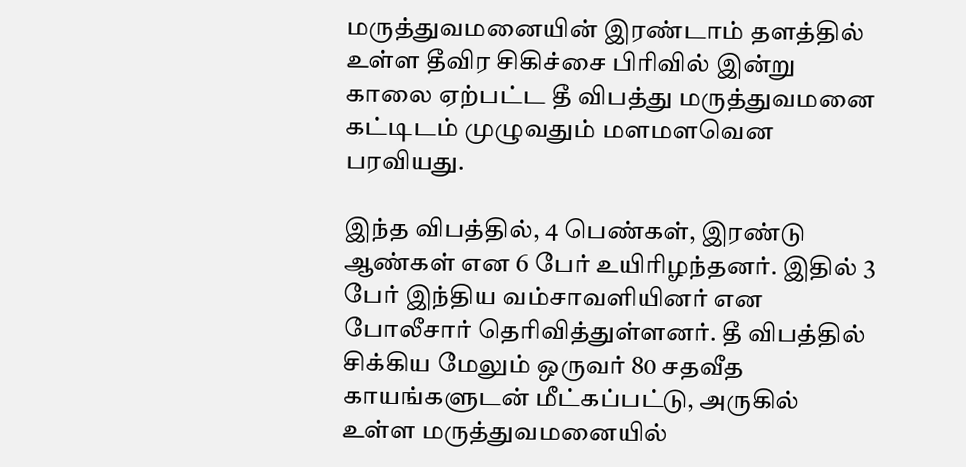மருத்துவமனையின் இரண்டாம் தளத்தில் உள்ள தீவிர சிகிச்சை பிரிவில் இன்று காலை ஏற்பட்ட தீ விபத்து மருத்துவமனை கட்டிடம் முழுவதும் மளமளவென பரவியது.

இந்த விபத்தில், 4 பெண்கள், இரண்டு ஆண்கள் என 6 பேர் உயிரிழந்தனர். இதில் 3 பேர் இந்திய வம்சாவளியினர் என போலீசார் தெரிவித்துள்ளனர். தீ விபத்தில் சிக்கிய மேலும் ஒருவர் 80 சதவீத காயங்களுடன் மீட்கப்பட்டு, அருகில் உள்ள மருத்துவமனையில்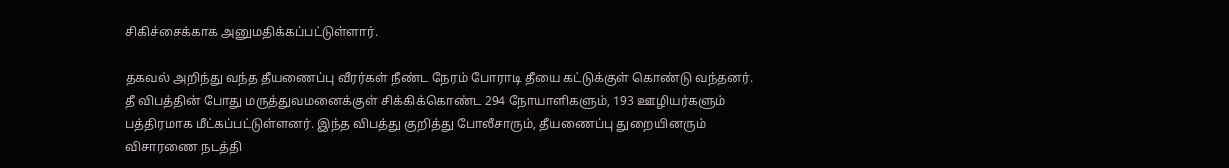சிகிச்சைக்காக அனுமதிக்கப்பட்டுள்ளார்.

தகவல் அறிந்து வந்த தீயணைப்பு வீரர்கள் நீண்ட நேரம் போராடி தீயை கட்டுக்குள் கொண்டு வந்தனர். தீ விபத்தின் போது மருத்துவமனைக்குள் சிக்கிக்கொண்ட 294 நோயாளிகளும், 193 ஊழியர்களும் பத்திரமாக மீட்கப்பட்டுள்ளனர். இந்த விபத்து குறித்து போலீசாரும், தீயணைப்பு துறையினரும் விசாரணை நடத்தி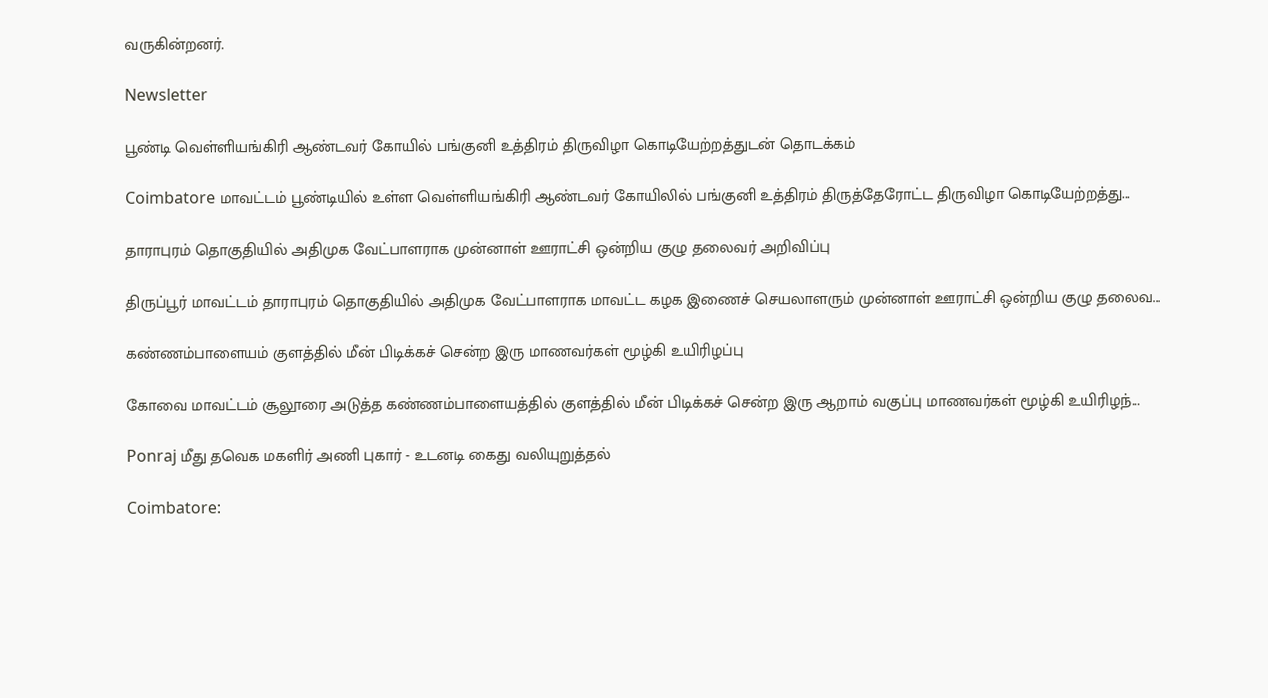வருகின்றனர்.

Newsletter

பூண்டி வெள்ளியங்கிரி ஆண்டவர் கோயில் பங்குனி உத்திரம் திருவிழா கொடியேற்றத்துடன் தொடக்கம்

Coimbatore மாவட்டம் பூண்டியில் உள்ள வெள்ளியங்கிரி ஆண்டவர் கோயிலில் பங்குனி உத்திரம் திருத்தேரோட்ட திருவிழா கொடியேற்றத்து...

தாராபுரம் தொகுதியில் அதிமுக வேட்பாளராக முன்னாள் ஊராட்சி ஒன்றிய குழு தலைவர் அறிவிப்பு

திருப்பூர் மாவட்டம் தாராபுரம் தொகுதியில் அதிமுக வேட்பாளராக மாவட்ட கழக இணைச் செயலாளரும் முன்னாள் ஊராட்சி ஒன்றிய குழு தலைவ...

கண்ணம்பாளையம் குளத்தில் மீன் பிடிக்கச் சென்ற இரு மாணவர்கள் மூழ்கி உயிரிழப்பு

கோவை மாவட்டம் சூலூரை அடுத்த கண்ணம்பாளையத்தில் குளத்தில் மீன் பிடிக்கச் சென்ற இரு ஆறாம் வகுப்பு மாணவர்கள் மூழ்கி உயிரிழந்...

Ponraj மீது தவெக மகளிர் அணி புகார் - உடனடி கைது வலியுறுத்தல்

Coimbatore: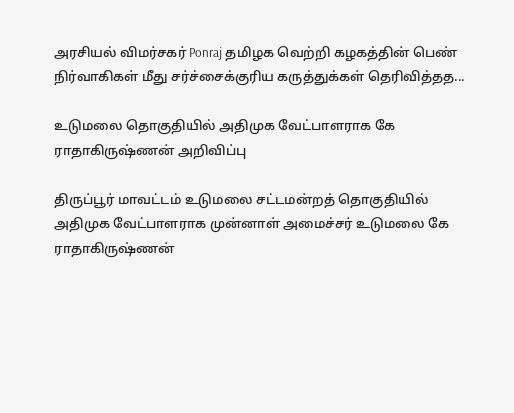அரசியல் விமர்சகர் Ponraj தமிழக வெற்றி கழகத்தின் பெண் நிர்வாகிகள் மீது சர்ச்சைக்குரிய கருத்துக்கள் தெரிவித்தத...

உடுமலை தொகுதியில் அதிமுக வேட்பாளராக கே ராதாகிருஷ்ணன் அறிவிப்பு

திருப்பூர் மாவட்டம் உடுமலை சட்டமன்றத் தொகுதியில் அதிமுக வேட்பாளராக முன்னாள் அமைச்சர் உடுமலை கே ராதாகிருஷ்ணன்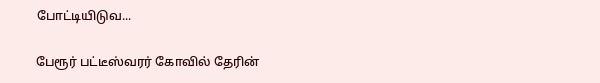போட்டியிடுவ...

பேரூர் பட்டீஸ்வரர் கோவில் தேரின்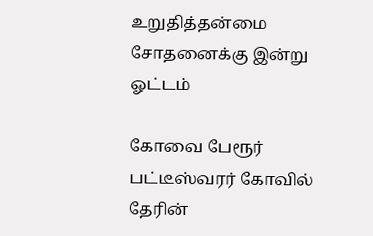உறுதித்தன்மை சோதனைக்கு இன்று ஓட்டம்

கோவை பேரூர் பட்டீஸ்வரர் கோவில் தேரின்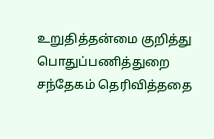உறுதித்தன்மை குறித்து பொதுப்பணித்துறை சந்தேகம் தெரிவித்ததை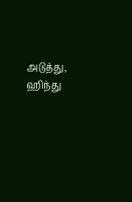அடுத்து, ஹிந்து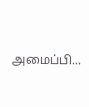அமைப்பி...